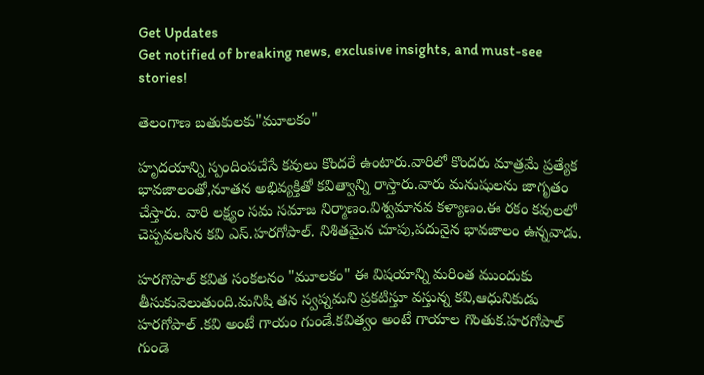Get Updates
Get notified of breaking news, exclusive insights, and must-see stories!

తెలంగాణ బతుకులకు"మూలకం"

హృదయాన్ని స్పందింపచేసే కవులు కొందరే ఉంటారు.వారిలో కొందరు మాత్రమే ప్రత్యేక భావజాలంతో,నూతన అభివ్యక్తితో కవిత్వాన్ని రాస్తారు.వారు మనుషులను జాగృతం చేస్తారు. వారి లక్ష్యం సమ సమాజ నిర్మాణం.విశ్వమానవ కళ్యాణం.ఈ రకం కవులలో చెప్పవలసిన కవి ఎస్.హరగోపాల్. నిశితమైన చూపు,పదునైన భావజాలం ఉన్నవాడు.

హరగొపాల్ కవిత సంకలనం "మూలకం" ఈ విషయాన్ని మరింత ముందుకు తీసుకువెలుతుంది.మనిషి తన స్వప్నమని ప్రకటిస్తూ వస్తున్న కవి,ఆధునికుడు హరగోపాల్ .కవి అంటే గాయం గుండే.కవిత్వం అంటే గాయాల గొంతుక.హరగోపాల్ గుండె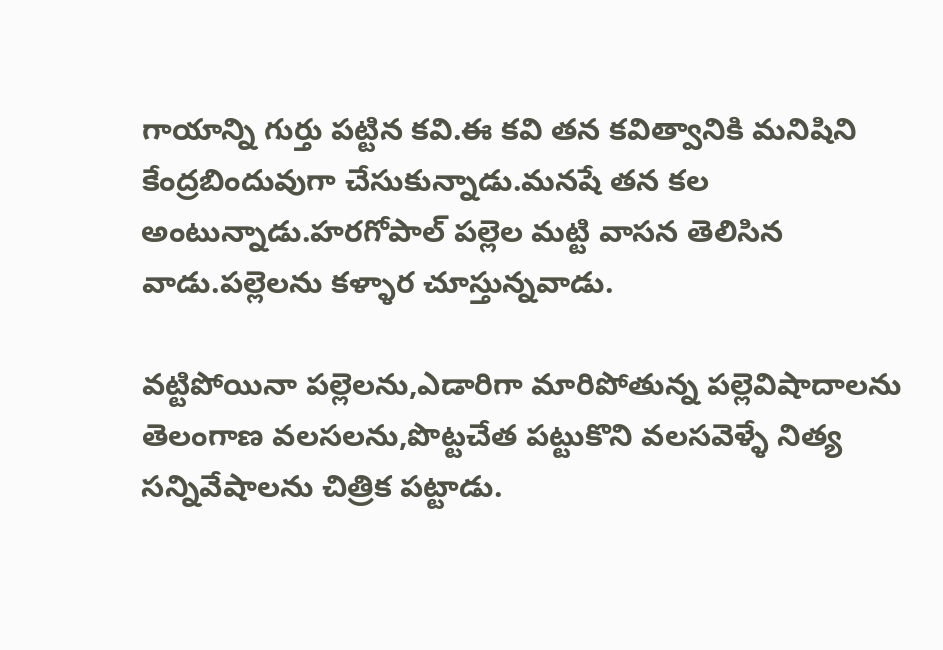గాయాన్ని గుర్తు పట్టిన కవి.ఈ కవి తన కవిత్వానికి మనిషిని కేంద్రబిందువుగా చేసుకున్నాడు.మనషే తన కల అంటున్నాడు.హరగోపాల్ పల్లెల మట్టి వాసన తెలిసిన వాడు.పల్లెలను కళ్ళార చూస్తున్నవాడు.

వట్టిపోయినా పల్లెలను,ఎడారిగా మారిపోతున్న పల్లెవిషాదాలను తెలంగాణ వలసలను,పొట్టచేత పట్టుకొని వలసవెళ్ళే నిత్య సన్నివేషాలను చిత్రిక పట్టాడు.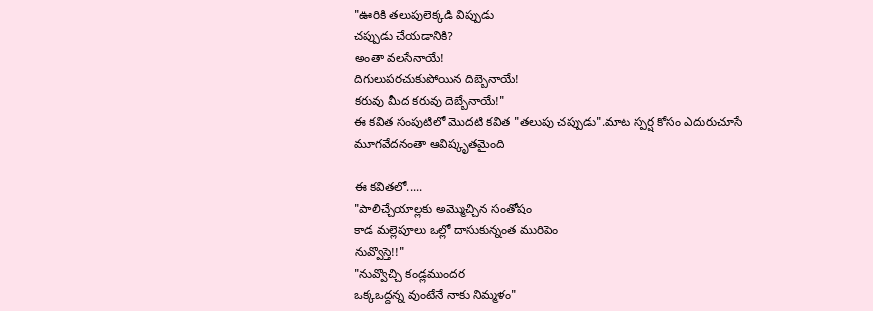"ఊరికి తలుపులెక్కడి విప్పుడు
చప్పుడు చేయడానికి?
అంతా వలసేనాయే!
దిగులుపరచుకుపోయిన దిబ్బెనాయే!
కరువు మీద కరువు దెబ్బేనాయే!"
ఈ కవిత సంపుటిలో మొదటి కవిత "తలుపు చప్పుడు".మాట స్పర్ష కోసం ఎదురుచూసే మూగవేదనంతా ఆవిష్కృతమైంది

ఈ కవితలో.....
"పాలిచ్చేయాల్లకు అమ్మొచ్చిన సంతోషం
కాడ మల్లెపూలు ఒల్లో దాసుకున్నంత మురిపెం
నువ్వొస్తె!!"
"నువ్వొచ్చి కండ్లముందర
ఒక్కఒద్దన్న వుంటేనే నాకు నిమ్మళం"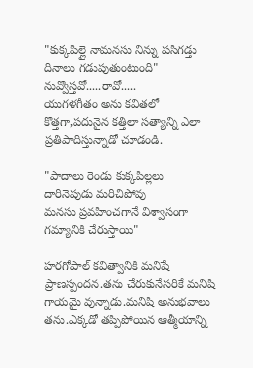"కుక్కపిల్లై నామనసు నిన్ను పసిగడ్తు
దినాలు గడుపుతుంటుంది"
నువ్వొస్తవో.....రావో.....
యుగళగీతం అను కవితలో కొత్తగా,పదునైన కత్తిలా సత్యాన్ని ఎలా ప్రతిపాదిస్తున్నాడో చూడండి.

"పాదాలు రెండు కుక్కపిల్లలు
దారినెపుడు మరిచిపోవు
మనసు ప్రవహించగానే విశ్వాసంగా
గమ్యానికి చేరుస్తాయి"

హరగోపాల్ కవిత్వానికి మనిషే ప్రాణస్పందన.తను చేరుకునేసరికే మనిషి గాయమై వున్నాడు.మనిషి అనుభవాలు తను.ఎక్కడో తప్పిపోయిన ఆత్మీయాన్ని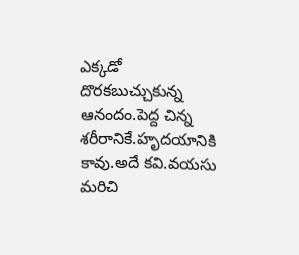ఎక్కడో దొరకబుచ్చుకున్న ఆనందం.పెద్ద చిన్న శరీరానికే.హృదయానికి కావు.అదే కవి.వయసు మరిచి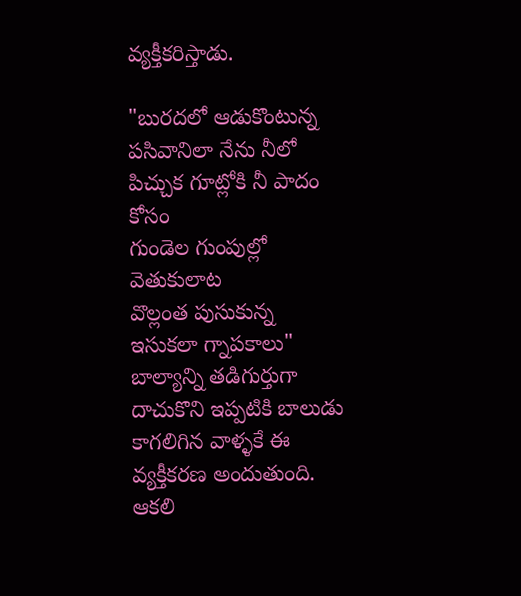వ్యక్తీకరిస్తాడు.

"బురదలో ఆడుకొంటున్న పసివానిలా నేను నీలో
పిచ్చుక గూట్లోకి నీ పాదం కోసం
గుండెల గుంపుల్లో వెతుకులాట
వొల్లంత పుసుకున్న ఇసుకలా గ్నాపకాలు"
బాల్యాన్ని తడిగుర్తుగా దాచుకొని ఇప్పటికి బాలుడు కాగలిగిన వాళ్ళకే ఈ వ్యక్తీకరణ అందుతుంది. ఆకలి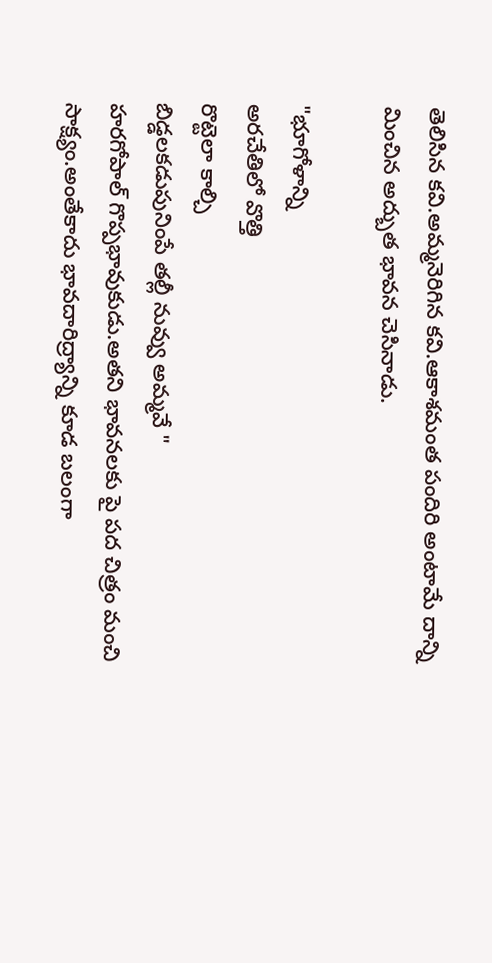తెలిసిన కవి.అమ్మనెరిగిన కవి.ఆకాశమంత పందిరి అంటామే దాన్ని మించిన అద్బుత భావన చెసినాడు.

"భూగోళాన్ని
అరచేతిలో వొత్తి
రొట్టెలా కాల్చి
బిడ్డలకడుపునింపే తల్లీ నువ్వు అమ్మవే "
హరగోపాల్ గొప్పభావుకుడు.అతని భావనలకు పై పద చిత్రం మంచి సాక్ష్యం.అంతేకాదు భావదారిద్ర్యాన్ని కూడ బలంగా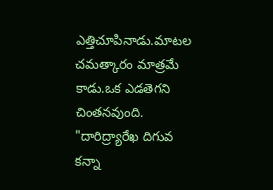ఎత్తిచూపినాడు.మాటల చమత్కారం మాత్రమే కాడు.ఒక ఎడతెగని చింతనవుంది. "దారిద్ర్యారేఖ దిగువ కన్నా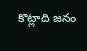కొట్లాది జనం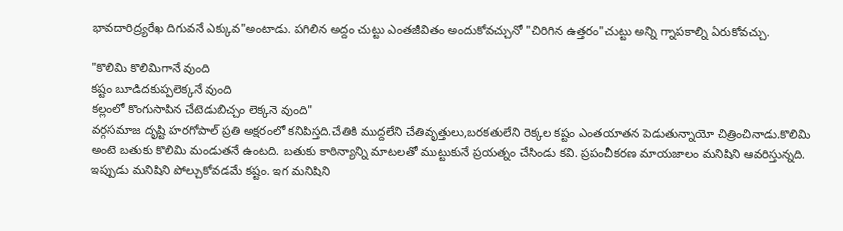భావదారిద్ర్యరేఖ దిగువనే ఎక్కువ"అంటాడు. పగిలిన అద్దం చుట్టు ఎంతజీవితం అందుకోవచ్చునో "చిరిగిన ఉత్తరం"చుట్టు అన్ని గ్నాపకాల్ని ఏరుకోవచ్చు.

"కొలిమి కొలిమిగానే వుంది
కష్టం బూడిదకుప్పలెక్కనే వుంది
కల్లంలో కొంగుసాపిన చేటెడుబిచ్చం లెక్కనె వుంది"
వర్గసమాజ దృష్టి హరగోపాల్ ప్రతి అక్షరంలో కనిపిస్తది.చేతికి ముద్దలేని చేతివృత్తులు,బరకతులేని రెక్కల కష్టం ఎంతయాతన పెడుతున్నాయో చిత్రించినాడు.కొలిమి అంటె బతుకు కొలిమి మండుతనే ఉంటది. బతుకు కాఠిన్యాన్ని మాటలతో ముట్టుకునే ప్రయత్నం చేసిండు కవి. ప్రపంచీకరణ మాయజాలం మనిషిని ఆవరిస్తున్నది. ఇప్పుడు మనిషిని పోల్చుకోవడమే కష్టం. ఇగ మనిషిని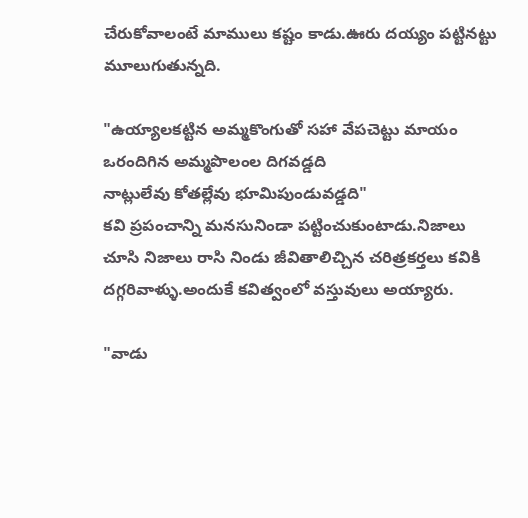చేరుకోవాలంటే మాములు కష్టం కాడు.ఊరు దయ్యం పట్టినట్టు మూలుగుతున్నది.

"ఉయ్యాలకట్టిన అమ్మకొంగుతో సహా వేపచెట్టు మాయం
ఒరందిగిన అమ్మపొలంల దిగవడ్డది
నాట్లులేవు కోతల్లేవు భూమిపుండువడ్డది"
కవి ప్రపంచాన్ని మనసునిండా పట్టించుకుంటాడు.నిజాలు చూసి నిజాలు రాసి నిండు జీవితాలిచ్చిన చరిత్రకర్తలు కవికి దగ్గరివాళ్ళు.అందుకే కవిత్వంలో వస్తువులు అయ్యారు.

"వాడు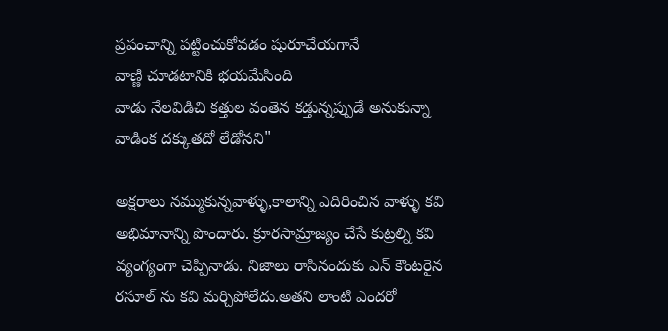ప్రపంచాన్ని పట్టించుకోవడం షురూచేయగానే
వాణ్ణి చూడటానికి భయమేసింది
వాడు నేలవిడిచి కత్తుల వంతెన కడ్తున్నప్పుడే అనుకున్నా
వాడింక దక్కుతదో లేడోనని"

అక్షరాలు నమ్ముకున్నవాళ్ళు,కాలాన్ని ఎదిరించిన వాళ్ళు కవి అభిమానాన్ని పొందారు. క్రూరసామ్రాజ్యం చేసే కుట్రల్ని కవి వ్యంగ్యంగా చెప్పినాడు. నిజాలు రాసినందుకు ఎన్ కౌంటరైన రసూల్ ను కవి మర్చిపోలేదు.అతని లాంటి ఎందరో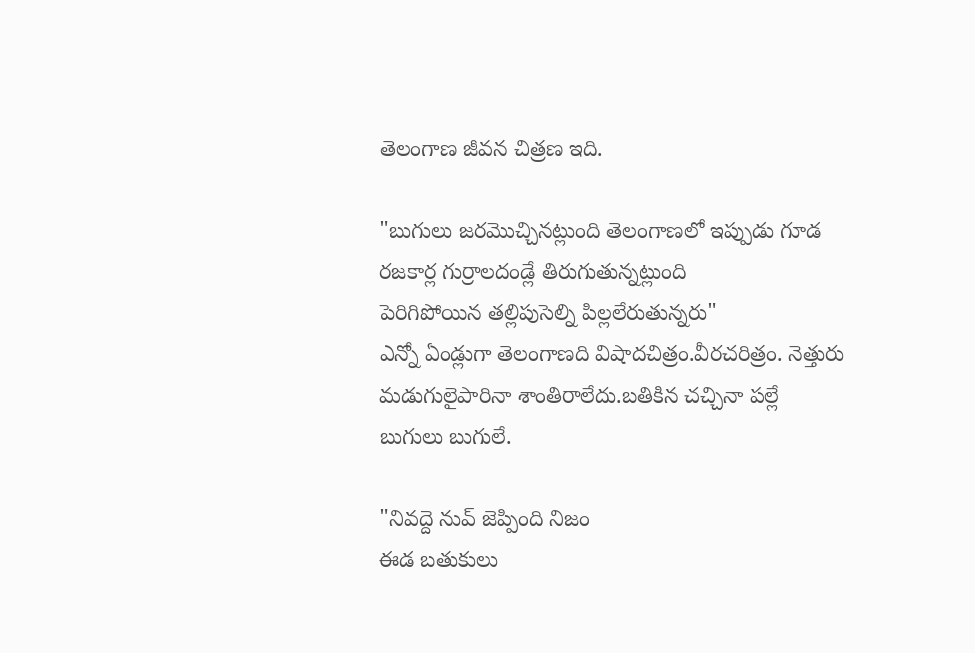తెలంగాణ జీవన చిత్రణ ఇది.

"బుగులు జరమొచ్చినట్లుంది తెలంగాణలో ఇప్పుడు గూడ
రజకార్ల గుర్రాలదండ్లే తిరుగుతున్నట్లుంది
పెరిగిపోయిన తల్లిపుసెల్ని పిల్లలేరుతున్నరు"
ఎన్నో ఏండ్లుగా తెలంగాణది విషాదచిత్రం.వీరచరిత్రం. నెత్తురు మడుగులైపారినా శాంతిరాలేదు.బతికిన చచ్చినా పల్లే బుగులు బుగులే.

"నివద్దె నువ్ జెప్పింది నిజం
ఈడ బతుకులు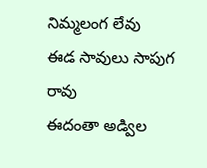నిమ్మలంగ లేవు
ఈడ సావులు సాపుగ రావు
ఈదంతా అడ్విల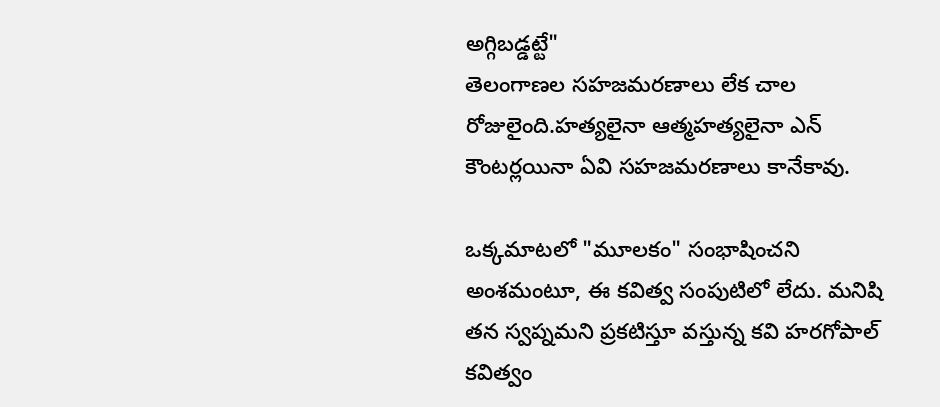అగ్గిబడ్డట్టే"
తెలంగాణల సహజమరణాలు లేక చాల రోజులైంది.హత్యలైనా ఆత్మహత్యలైనా ఎన్ కౌంటర్లయినా ఏవి సహజమరణాలు కానేకావు.

ఒక్కమాటలో "మూలకం" సంభాషించని అంశమంటూ, ఈ కవిత్వ సంపుటిలో లేదు. మనిషి తన స్వప్నమని ప్రకటిస్తూ వస్తున్న కవి హరగోపాల్ కవిత్వం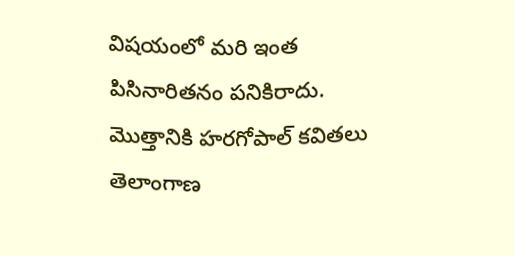విషయంలో మరి ఇంత పిసినారితనం పనికిరాదు. మొత్తానికి హరగోపాల్ కవితలు తెలాంగాణ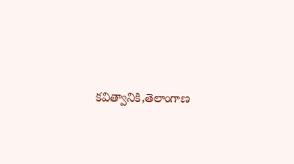కవిత్వానికి,తెలాంగాణ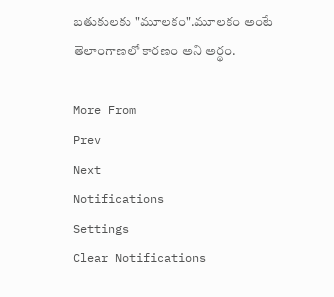బతుకులకు "మూలకం".మూలకం అంటే తెలాంగాణలో కారణం అని అర్థం.

More From
Prev
Next
Notifications
Settings
Clear Notifications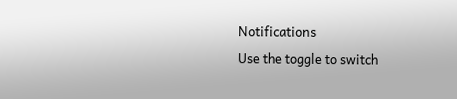Notifications
Use the toggle to switch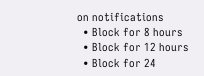on notifications
  • Block for 8 hours
  • Block for 12 hours
  • Block for 24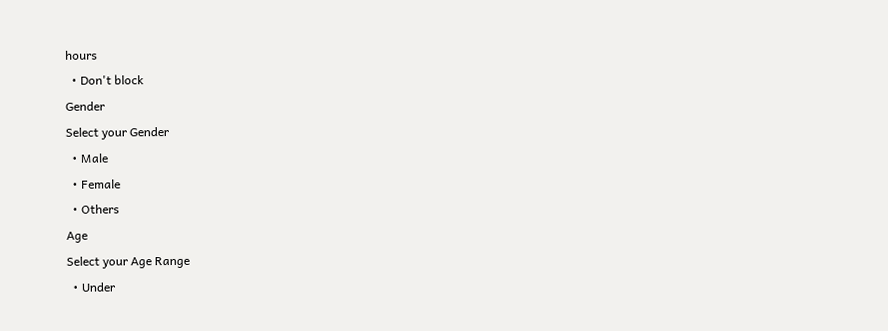hours
  • Don't block
Gender
Select your Gender
  • Male
  • Female
  • Others
Age
Select your Age Range
  • Under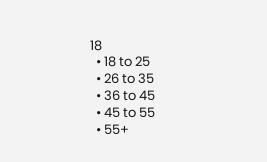18
  • 18 to 25
  • 26 to 35
  • 36 to 45
  • 45 to 55
  • 55+